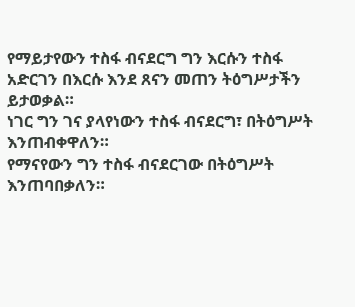የማይታየውን ተስፋ ብናደርግ ግን እርሱን ተስፋ አድርገን በእርሱ እንደ ጸናን መጠን ትዕግሥታችን ይታወቃል።
ነገር ግን ገና ያላየነውን ተስፋ ብናደርግ፣ በትዕግሥት እንጠብቀዋለን።
የማናየውን ግን ተስፋ ብናደርገው በትዕግሥት እንጠባበቃለን።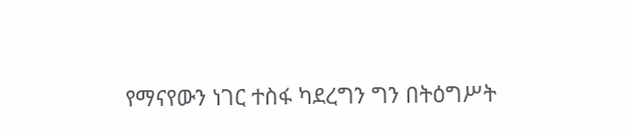የማናየውን ነገር ተስፋ ካደረግን ግን በትዕግሥት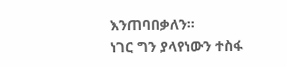እንጠባበቃለን።
ነገር ግን ያላየነውን ተስፋ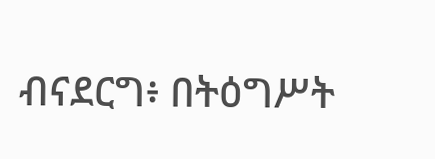ብናደርግ፥ በትዕግሥት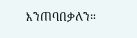እንጠባበቃለን።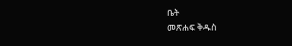ቤት
መጽሐፍ ቅዱስ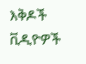እቅዶች
ቪዲዮዎች